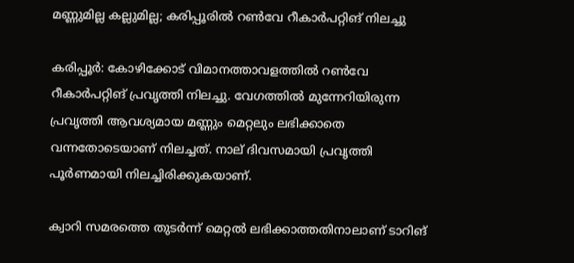മണ്ണുമില്ല കല്ലുമില്ല; കരിപ്പൂരിൽ റൺവേ റീകാർപറ്റിങ് നിലച്ചു

കരിപ്പൂർ: കോഴിക്കോട് വിമാനത്താവളത്തിൽ റൺവേ റീകാർപറ്റിങ് പ്രവൃത്തി നിലച്ചു. വേഗത്തിൽ മുന്നേറിയിരുന്ന പ്രവൃത്തി ആവശ്യമായ മണ്ണും മെറ്റലും ലഭിക്കാതെ വന്നതോടെയാണ് നിലച്ചത്. നാല് ദിവസമായി പ്രവൃത്തി പൂർണമായി നിലച്ചിരിക്കുകയാണ്.

ക്വാറി സമരത്തെ തുടർന്ന് മെറ്റൽ ലഭിക്കാത്തതിനാലാണ് ടാറിങ്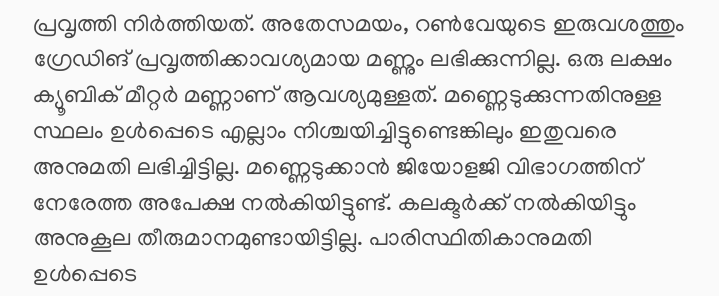പ്രവൃത്തി നിർത്തിയത്. അതേസമയം, റൺവേയുടെ ഇരുവശത്തും ഗ്രേഡിങ് പ്രവൃത്തിക്കാവശ്യമായ മണ്ണും ലഭിക്കുന്നില്ല. ഒരു ലക്ഷം ക്യൂബിക് മീറ്റർ മണ്ണാണ് ആവശ്യമുള്ളത്. മണ്ണെടുക്കുന്നതിനുള്ള സ്ഥലം ഉൾപ്പെടെ എല്ലാം നിശ്ചയിച്ചിട്ടുണ്ടെങ്കിലും ഇതുവരെ അനുമതി ലഭിച്ചിട്ടില്ല. മണ്ണെടുക്കാൻ ജിയോളജി വിഭാഗത്തിന് നേരേത്ത അപേക്ഷ നൽകിയിട്ടുണ്ട്. കലക്ടർക്ക് നൽകിയിട്ടും അനുകൂല തീരുമാനമുണ്ടായിട്ടില്ല. പാരിസ്ഥിതികാനുമതി ഉൾപ്പെടെ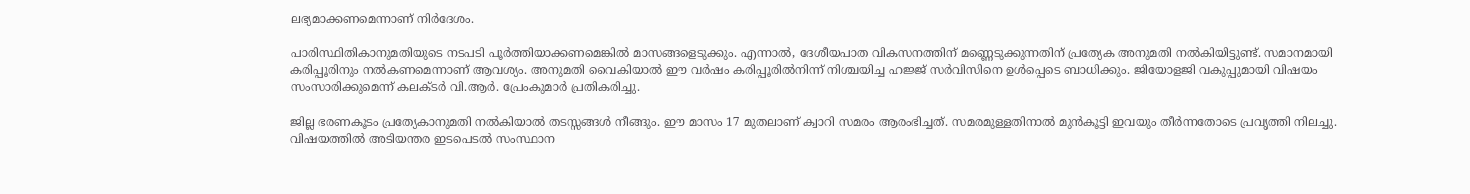ലഭ്യമാക്കണമെന്നാണ് നിർദേശം.

പാരിസ്ഥിതികാനുമതിയുടെ നടപടി പൂർത്തിയാക്കണമെങ്കിൽ മാസങ്ങളെടുക്കും. എന്നാൽ, ദേശീയപാത വികസനത്തിന് മണ്ണെടുക്കുന്നതിന് പ്രത്യേക അനുമതി നൽകിയിട്ടുണ്ട്. സമാനമായി കരിപ്പൂരിനും നൽകണമെന്നാണ് ആവശ്യം. അനുമതി വൈകിയാൽ ഈ വർഷം കരിപ്പൂരിൽനിന്ന് നിശ്ചയിച്ച ഹജ്ജ് സർവിസിനെ ഉൾപ്പെടെ ബാധിക്കും. ജിയോളജി വകുപ്പുമായി വിഷയം സംസാരിക്കുമെന്ന് കലക്ടർ വി.ആർ. പ്രേംകുമാർ പ്രതികരിച്ചു.

ജില്ല ഭരണകൂടം പ്രത്യേകാനുമതി നൽകിയാൽ തടസ്സങ്ങൾ നീങ്ങും. ഈ മാസം 17 മുതലാണ് ക്വാറി സമരം ആരംഭിച്ചത്. സമരമുള്ളതിനാൽ മുൻകൂട്ടി ഇവയും തീർന്നതോടെ പ്രവൃത്തി നിലച്ചു. വിഷയത്തിൽ അടിയന്തര ഇടപെടൽ സംസ്ഥാന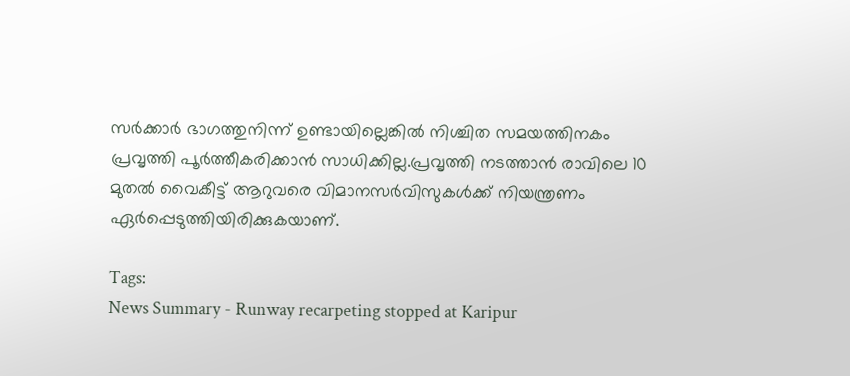സർക്കാർ ഭാഗത്തുനിന്ന് ഉണ്ടായില്ലെങ്കിൽ നിശ്ചിത സമയത്തിനകം പ്രവൃത്തി പൂർത്തീകരിക്കാൻ സാധിക്കില്ല.പ്രവൃത്തി നടത്താൻ രാവിലെ 10 മുതൽ വൈകീട്ട് ആറുവരെ വിമാനസർവിസുകൾക്ക് നിയന്ത്രണം ഏർപ്പെടുത്തിയിരിക്കുകയാണ്.

Tags:
News Summary - Runway recarpeting stopped at Karipur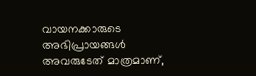വായനക്കാരുടെ അഭിപ്രായങ്ങള്‍ അവരുടേത് മാത്രമാണ്,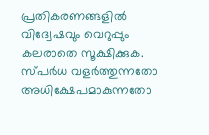പ്രതികരണങ്ങളിൽ വിദ്വേഷവും വെറുപ്പും കലരാതെ സൂക്ഷിക്കുക. സ്പർധ വളർത്തുന്നതോ അധിക്ഷേപമാകുന്നതോ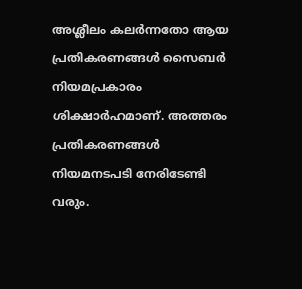അശ്ലീലം കലർന്നതോ ആയ പ്രതികരണങ്ങൾ സൈബർ നിയമപ്രകാരം ശിക്ഷാർഹമാണ്. അത്തരം പ്രതികരണങ്ങൾ നിയമനടപടി നേരിടേണ്ടി വരും.